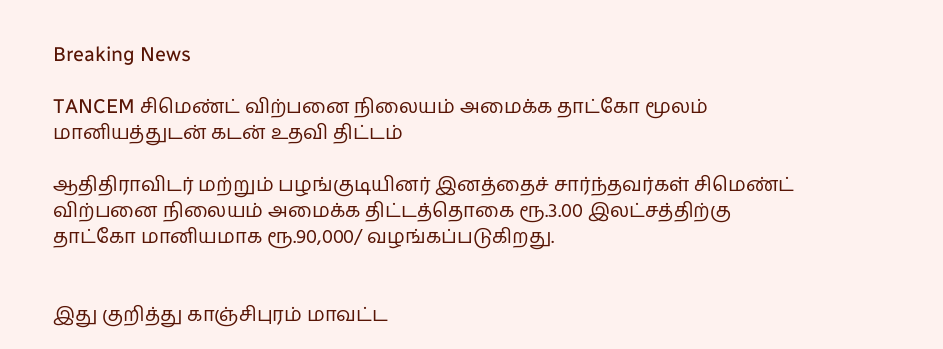Breaking News

TANCEM சிமெண்ட் விற்பனை நிலையம் அமைக்க தாட்கோ மூலம் மானியத்துடன் கடன் உதவி திட்டம்

ஆதிதிராவிடர் மற்றும் பழங்குடியினர் இனத்தைச் சார்ந்தவர்கள் சிமெண்ட் விற்பனை நிலையம் அமைக்க திட்டத்தொகை ரூ.3.00 இலட்சத்திற்கு தாட்கோ மானியமாக ரூ.90,000/ வழங்கப்படுகிறது.


இது குறித்து காஞ்சிபுரம் மாவட்ட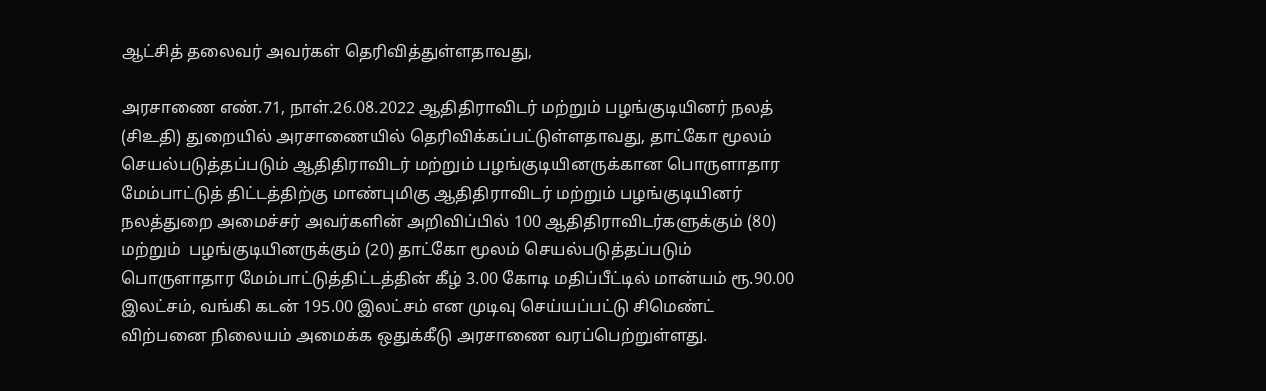ஆட்சித் தலைவர் அவர்கள் தெரிவித்துள்ளதாவது,

அரசாணை எண்.71, நாள்.26.08.2022 ஆதிதிராவிடர் மற்றும் பழங்குடியினர் நலத் (சிஉதி) துறையில் அரசாணையில் தெரிவிக்கப்பட்டுள்ளதாவது, தாட்கோ மூலம் செயல்படுத்தப்படும் ஆதிதிராவிடர் மற்றும் பழங்குடியினருக்கான பொருளாதார மேம்பாட்டுத் திட்டத்திற்கு மாண்புமிகு ஆதிதிராவிடர் மற்றும் பழங்குடியினர் நலத்துறை அமைச்சர் அவர்களின் அறிவிப்பில் 100 ஆதிதிராவிடர்களுக்கும் (80) மற்றும்  பழங்குடியினருக்கும் (20) தாட்கோ மூலம் செயல்படுத்தப்படும் பொருளாதார மேம்பாட்டுத்திட்டத்தின் கீழ் 3.00 கோடி மதிப்பீட்டில் மான்யம் ரூ.90.00 இலட்சம், வங்கி கடன் 195.00 இலட்சம் என முடிவு செய்யப்பட்டு சிமெண்ட் விற்பனை நிலையம் அமைக்க ஒதுக்கீடு அரசாணை வரப்பெற்றுள்ளது.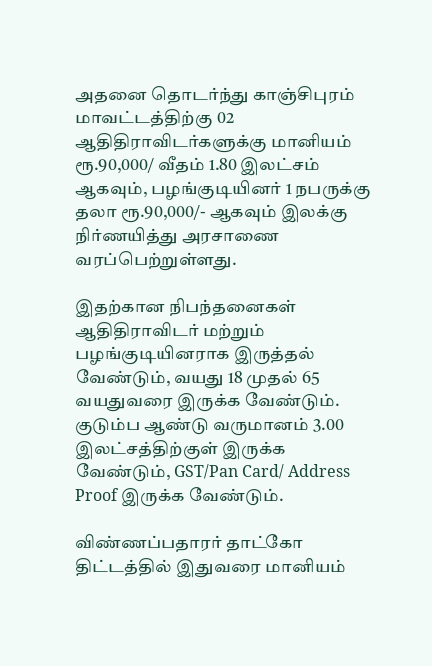அதனை தொடர்ந்து காஞ்சிபுரம் மாவட்டத்திற்கு 02 ஆதிதிராவிடர்களுக்கு மானியம் ரூ.90,000/ வீதம் 1.80 இலட்சம் ஆகவும், பழங்குடியினர் 1 நபருக்கு தலா ரூ.90,000/- ஆகவும் இலக்கு நிர்ணயித்து அரசாணை வரப்பெற்றுள்ளது.

இதற்கான நிபந்தனைகள் ஆதிதிராவிடர் மற்றும் பழங்குடியினராக இருத்தல் வேண்டும், வயது 18 முதல் 65 வயதுவரை இருக்க வேண்டும். குடும்ப ஆண்டு வருமானம் 3.00 இலட்சத்திற்குள் இருக்க வேண்டும், GST/Pan Card/ Address Proof இருக்க வேண்டும்.

விண்ணப்பதாரர் தாட்கோ திட்டத்தில் இதுவரை மானியம்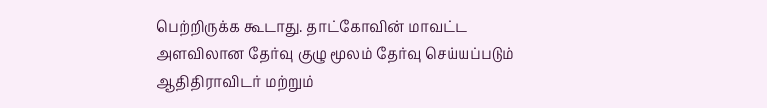பெற்றிருக்க கூடாது. தாட்கோவின் மாவட்ட அளவிலான தேர்வு குழு மூலம் தேர்வு செய்யப்படும் ஆதிதிராவிடர் மற்றும்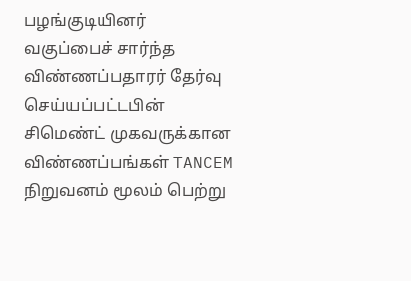பழங்குடியினர் வகுப்பைச் சார்ந்த விண்ணப்பதாரர் தேர்வு செய்யப்பட்டபின் சிமெண்ட் முகவருக்கான விண்ணப்பங்கள் TANCEM நிறுவனம் மூலம் பெற்று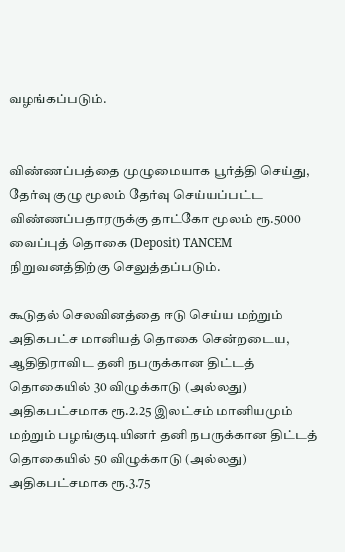வழங்கப்படும்.


விண்ணப்பத்தை முழுமையாக பூர்த்தி செய்து, தேர்வு குழு மூலம் தேர்வு செய்யப்பட்ட விண்ணப்பதாரருக்கு தாட்கோ மூலம் ரூ.5000 வைப்புத் தொகை (Deposit) TANCEM நிறுவனத்திற்கு செலுத்தப்படும்.

கூடுதல் செலவினத்தை ஈடு செய்ய மற்றும் அதிகபட்ச மானியத் தொகை சென்றடைய, ஆதிதிராவிட தனி நபருக்கான திட்டத் தொகையில் 30 விழுக்காடு (அல்லது) அதிகபட்சமாக ரூ.2.25 இலட்சம் மானியமும் மற்றும் பழங்குடியினர் தனி நபருக்கான திட்டத் தொகையில் 50 விழுக்காடு (அல்லது) அதிகபட்சமாக ரூ.3.75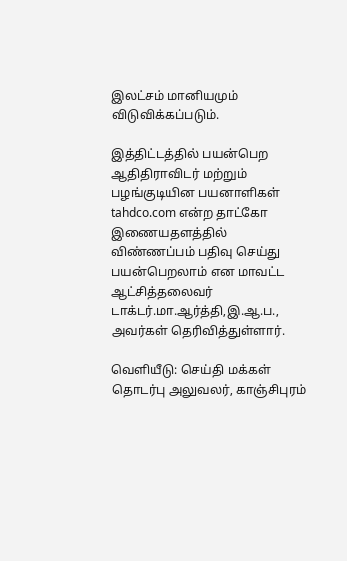இலட்சம் மானியமும் விடுவிக்கப்படும்.

இத்திட்டத்தில் பயன்பெற ஆதிதிராவிடர் மற்றும் பழங்குடியின பயனாளிகள்  tahdco.com என்ற தாட்கோ இணையதளத்தில் விண்ணப்பம் பதிவு செய்து பயன்பெறலாம் என மாவட்ட ஆட்சித்தலைவர் டாக்டர்.மா.ஆர்த்தி,இ.ஆ.ப., அவர்கள் தெரிவித்துள்ளார்.

வெளியீடு: செய்தி மக்கள் தொடர்பு அலுவலர், காஞ்சிபுரம்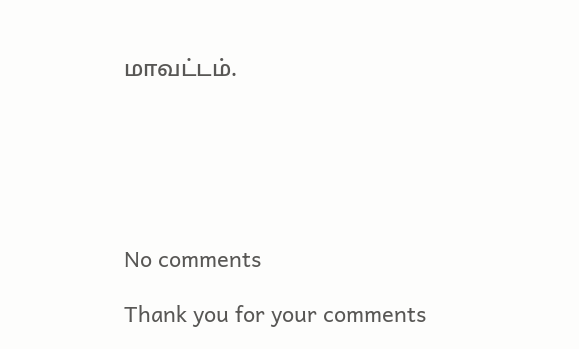மாவட்டம்.






No comments

Thank you for your comments